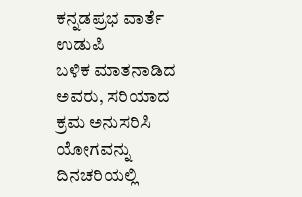ಕನ್ನಡಪ್ರಭ ವಾರ್ತೆ ಉಡುಪಿ
ಬಳಿಕ ಮಾತನಾಡಿದ ಅವರು, ಸರಿಯಾದ ಕ್ರಮ ಅನುಸರಿಸಿ ಯೋಗವನ್ನು ದಿನಚರಿಯಲ್ಲಿ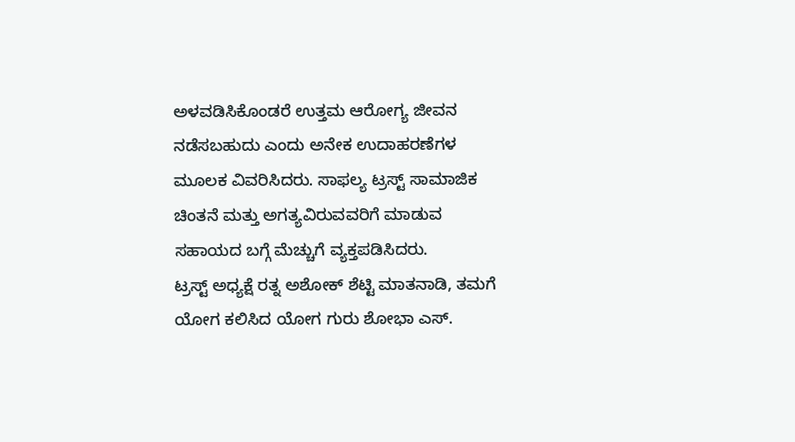ಅಳವಡಿಸಿಕೊಂಡರೆ ಉತ್ತಮ ಆರೋಗ್ಯ ಜೀವನ ನಡೆಸಬಹುದು ಎಂದು ಅನೇಕ ಉದಾಹರಣೆಗಳ ಮೂಲಕ ವಿವರಿಸಿದರು. ಸಾಫಲ್ಯ ಟ್ರಸ್ಟ್ ಸಾಮಾಜಿಕ ಚಿಂತನೆ ಮತ್ತು ಅಗತ್ಯವಿರುವವರಿಗೆ ಮಾಡುವ ಸಹಾಯದ ಬಗ್ಗೆ ಮೆಚ್ಚುಗೆ ವ್ಯಕ್ತಪಡಿಸಿದರು.
ಟ್ರಸ್ಟ್ ಅಧ್ಯಕ್ಷೆ ರತ್ನ ಅಶೋಕ್ ಶೆಟ್ಟಿ ಮಾತನಾಡಿ, ತಮಗೆ ಯೋಗ ಕಲಿಸಿದ ಯೋಗ ಗುರು ಶೋಭಾ ಎಸ್.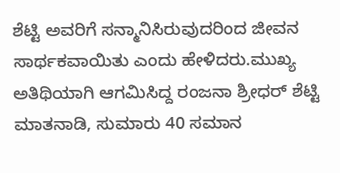ಶೆಟ್ಟಿ ಅವರಿಗೆ ಸನ್ಮಾನಿಸಿರುವುದರಿಂದ ಜೀವನ ಸಾರ್ಥಕವಾಯಿತು ಎಂದು ಹೇಳಿದರು.ಮುಖ್ಯ ಅತಿಥಿಯಾಗಿ ಆಗಮಿಸಿದ್ದ ರಂಜನಾ ಶ್ರೀಧರ್ ಶೆಟ್ಟಿ ಮಾತನಾಡಿ, ಸುಮಾರು 40 ಸಮಾನ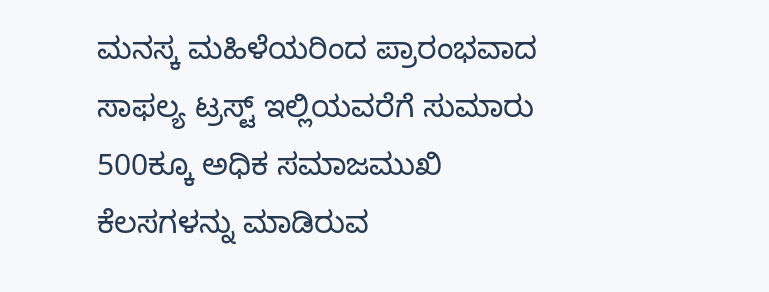ಮನಸ್ಕ ಮಹಿಳೆಯರಿಂದ ಪ್ರಾರಂಭವಾದ ಸಾಫಲ್ಯ ಟ್ರಸ್ಟ್ ಇಲ್ಲಿಯವರೆಗೆ ಸುಮಾರು 500ಕ್ಕೂ ಅಧಿಕ ಸಮಾಜಮುಖಿ ಕೆಲಸಗಳನ್ನು ಮಾಡಿರುವ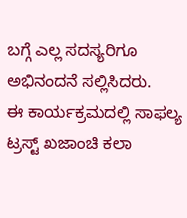ಬಗ್ಗೆ ಎಲ್ಲ ಸದಸ್ಯರಿಗೂ ಅಭಿನಂದನೆ ಸಲ್ಲಿಸಿದರು.
ಈ ಕಾರ್ಯಕ್ರಮದಲ್ಲಿ ಸಾಫಲ್ಯ ಟ್ರಸ್ಟ್ ಖಜಾಂಚಿ ಕಲಾ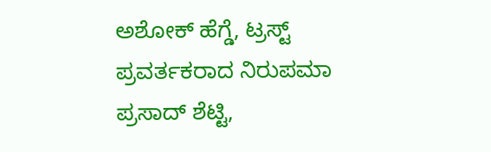ಅಶೋಕ್ ಹೆಗ್ಡೆ, ಟ್ರಸ್ಟ್ ಪ್ರವರ್ತಕರಾದ ನಿರುಪಮಾ ಪ್ರಸಾದ್ ಶೆಟ್ಟಿ,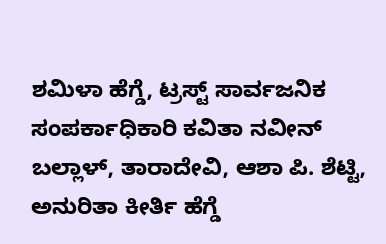ಶಮಿಳಾ ಹೆಗ್ಡೆ, ಟ್ರಸ್ಟ್ ಸಾರ್ವಜನಿಕ ಸಂಪರ್ಕಾಧಿಕಾರಿ ಕವಿತಾ ನವೀನ್ ಬಲ್ಲಾಳ್, ತಾರಾದೇವಿ, ಆಶಾ ಪಿ. ಶೆಟ್ಟಿ, ಅನುರಿತಾ ಕೀರ್ತಿ ಹೆಗ್ಡೆ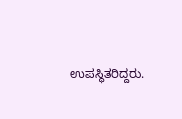ಉಪಸ್ಥಿತರಿದ್ದರು.